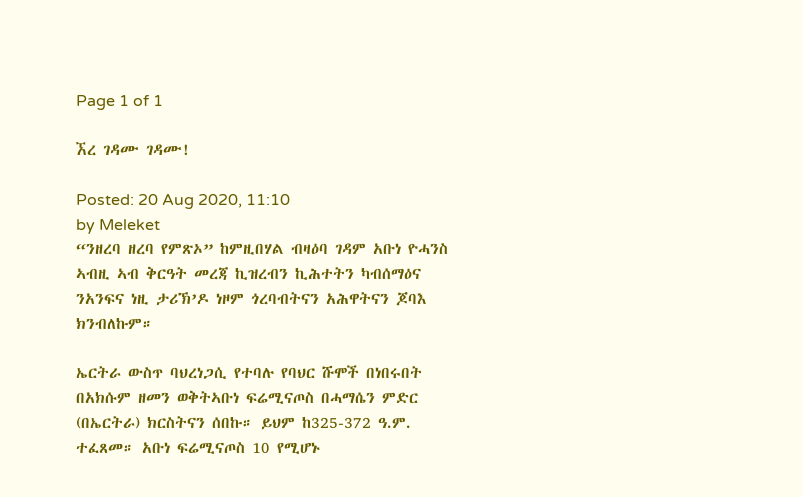Page 1 of 1

ኧረ ገዳሙ ገዳሙ!

Posted: 20 Aug 2020, 11:10
by Meleket
“ንዘረባ ዘረባ የምጽኦ” ከምዚበሃል ብዛዕባ ገዳም አቡነ ዮሓንስ ኣብዚ ኣብ ቅርዓት መረጃ ኪዝረብን ኪሕተትን ካብሰማዕና ንአንፍና ነዚ ታሪኽ’ዶ ነዞም ጎረባብትናን አሕዋትናን ጆባእ ክንብለኩም።

ኤርትራ ውስጥ ባህረነጋሲ የተባሉ የባህር ሹሞች በነበሩበት በአክሱም ዘመን ወቅትኣቡነ ፍሬሚናጦስ በሓማሴን ምድር (በኤርትራ) ክርስትናን ሰበኩ። ይህም ከ325-372 ዓ.ም. ተፈጸመ። አቡነ ፍሬሚናጦስ 10 የሚሆኑ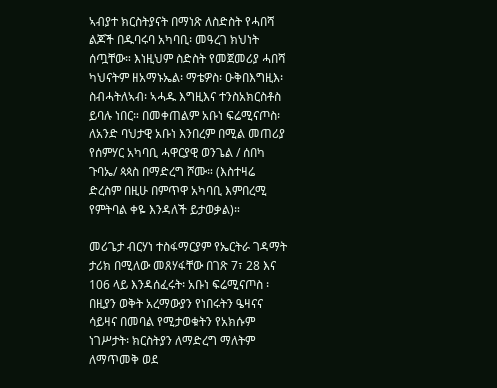ኣብያተ ክርስትያናት በማነጽ ለስድስት የሓበሻ ልጆች በዱባሩባ አካባቢ፡ መዓረገ ክህነት ሰጧቸው። እነዚህም ስድስት የመጀመሪያ ሓበሻ ካህናትም ዘአማኑኤል፡ ማቴዎስ፡ ዑቅበእግዚእ፡ ስብሓትለኣብ፡ ኣሓዱ እግዚእና ተንስአክርስቶስ ይባሉ ነበር። በመቀጠልም አቡነ ፍሬሚናጦስ፡ ለአንድ ባህታዊ አቡነ እንበረም በሚል መጠሪያ የሰምሃር አካባቢ ሓዋርያዊ ወንጌል / ሰበካ ጉባኤ/ ጳጳስ በማድረግ ሾሙ። (እስተዛሬ ድረስም በዚሁ በምጥዋ አካባቢ እምበረሚ የምትባል ቀዬ እንዳለች ይታወቃል)።

መሪጌታ ብርሃነ ተስፋማርያም የኤርትራ ገዳማት ታሪክ በሚለው መጸሃፋቸው በገጽ 7፣ 28 እና 106 ላይ እንዳሰፈሩት፡ አቡነ ፍሬሚናጦስ ፡ በዚያን ወቅት አረማውያን የነበሩትን ዔዛናና ሳይዛና በመባል የሚታወቁትን የአክሱም ነገሥታት፡ ክርስትያን ለማድረግ ማለትም ለማጥመቅ ወደ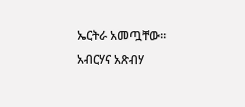ኤርትራ አመጧቸው። አብርሃና አጽብሃ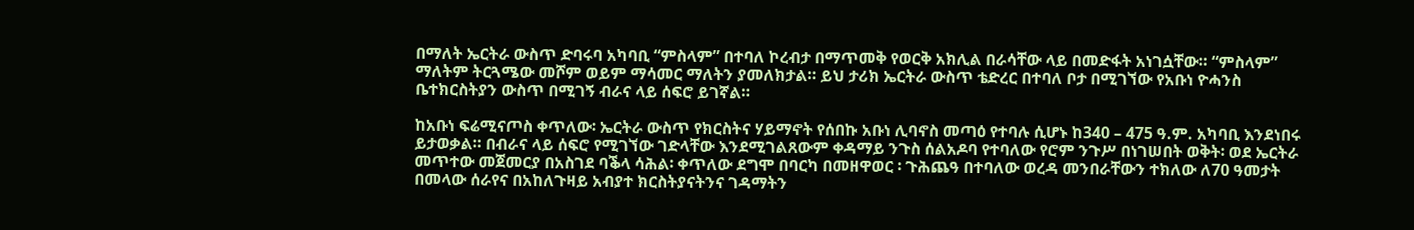በማለት ኤርትራ ውስጥ ድባሩባ አካባቢ “ምስላም” በተባለ ኮረብታ በማጥመቅ የወርቅ አክሊል በራሳቸው ላይ በመድፋት አነገሷቸው። “ምስላም” ማለትም ትርጓሜው መሾም ወይም ማሳመር ማለትን ያመለክታል። ይህ ታሪክ ኤርትራ ውስጥ ቴድረር በተባለ ቦታ በሚገኘው የአቡነ ዮሓንስ ቤተክርስትያን ውስጥ በሚገኝ ብራና ላይ ሰፍሮ ይገኛል።

ከአቡነ ፍሬሚናጦስ ቀጥለው፡ ኤርትራ ውስጥ የክርስትና ሃይማኖት የሰበኩ አቡነ ሊባኖስ መጣዕ የተባሉ ሲሆኑ ከ340 – 475 ዓ.ም. አካባቢ እንደነበሩ ይታወቃል። በብራና ላይ ሰፍሮ የሚገኘው ገድላቸው እንደሚገልጸውም ቀዳማይ ንጉስ ሰልአዶባ የተባለው የሮም ንጉሥ በነገሠበት ወቅት፡ ወደ ኤርትራ መጥተው መጀመርያ በአስገደ ባቕላ ሳሕል፡ ቀጥለው ደግሞ በባርካ በመዘዋወር ፡ ጉሕጨዓ በተባለው ወረዳ መንበራቸውን ተክለው ለ70 ዓመታት በመላው ሰራየና በአከለጉዛይ አብያተ ክርስትያናትንና ገዳማትን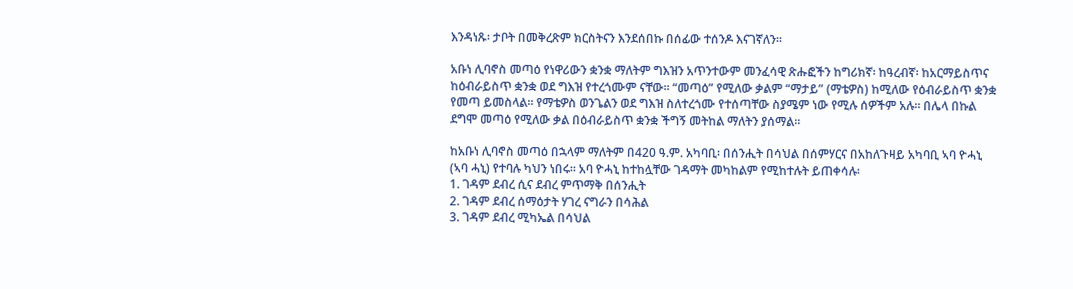እንዳነጹ፡ ታቦት በመቅረጽም ክርስትናን እንደሰበኩ በሰፊው ተሰንዶ እናገኛለን።

አቡነ ሊባኖስ መጣዕ የነዋሪውን ቋንቋ ማለትም ግእዝን አጥንተውም መንፈሳዊ ጽሑፎችን ከግሪክኛ፡ ከዓረብኛ፡ ከአርማይስጥና ከዕብራይስጥ ቋንቋ ወደ ግእዝ የተረጎሙም ናቸው። “መጣዕ” የሚለው ቃልም “ማታይ” (ማቴዎስ) ከሚለው የዕብራይስጥ ቋንቋ የመጣ ይመስላል። የማቴዎስ ወንጌልን ወደ ግእዝ ስለተረጎሙ የተሰጣቸው ስያሜም ነው የሚሉ ሰዎችም አሉ። በሌላ በኩል ደግሞ መጣዕ የሚለው ቃል በዕብራይስጥ ቋንቋ ችግኝ መትከል ማለትን ያሰማል።

ከአቡነ ሊባኖስ መጣዕ በኋላም ማለትም በ420 ዓ.ም. አካባቢ፡ በሰንሒት በሳህል በሰምሃርና በአከለጉዛይ አካባቢ ኣባ ዮሓኒ (ኣባ ሓኒ) የተባሉ ካህን ነበሩ። አባ ዮሓኒ ከተከሏቸው ገዳማት መካከልም የሚከተሉት ይጠቀሳሉ፡
1. ገዳም ደብረ ሲና ደብረ ምጥማቅ በሰንሒት
2. ገዳም ደብረ ሰማዕታት ሃገረ ናግራን በሳሕል
3. ገዳም ደብረ ሚካኤል በሳህል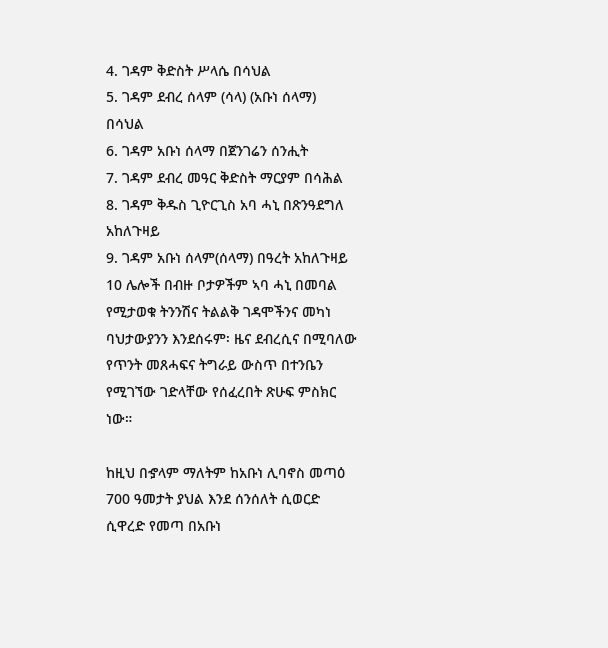4. ገዳም ቅድስት ሥላሴ በሳህል
5. ገዳም ደብረ ሰላም (ሳላ) (አቡነ ሰላማ) በሳህል
6. ገዳም አቡነ ሰላማ በጀንገሬን ሰንሒት
7. ገዳም ደብረ መዓር ቅድስት ማርያም በሳሕል
8. ገዳም ቅዱስ ጊዮርጊስ አባ ሓኒ በጽንዓደግለ አከለጉዛይ
9. ገዳም አቡነ ሰላም(ሰላማ) በዓረት አከለጉዛይ
10 ሌሎች በብዙ ቦታዎችም ኣባ ሓኒ በመባል የሚታወቁ ትንንሽና ትልልቅ ገዳሞችንና መካነ ባህታውያንን እንደሰሩም፡ ዜና ደብረሲና በሚባለው የጥንት መጸሓፍና ትግራይ ውስጥ በተንቤን የሚገኘው ገድላቸው የሰፈረበት ጽሁፍ ምስክር ነው።

ከዚህ በኇላም ማለትም ከአቡነ ሊባኖስ መጣዕ 700 ዓመታት ያህል እንደ ሰንሰለት ሲወርድ ሲዋረድ የመጣ በአቡነ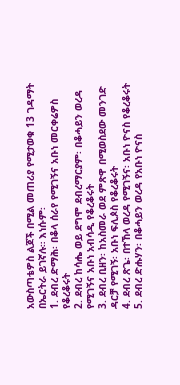አውስጣቴዎስ ልጆች በሚል መጠሪያ የሚታወቁ 13 ገዳማት በኤርትራ ይገኛሉ። እነሱም፡
1. ደብረ ድማሕ፡ በቆላ ሰራየ የሚገኝና አቡነ መርቀሬዎስ የቆረቆሩት
2. ደብረ ከሳሔ ወይ ደግሞ ደብረማርያም፡ በቆሓይን ወረዳ የሚገኝና አቡነ አብሳዲ የቆረቆሩት
3. ደብረ ቢዘን፡ ከአስመራ ወደ ምጽዋ በሚወስደው መንገድ ዳርቻ የሚገኝ፡ አቡነ ፍሊጶስ የቆረቆሩት
4. ደብረ ጽጌ፡ በተኸላ ወረዳ የሚገኝና፡ አቡነ ዮናስ የቆረቆሩት
5. ደብረ ድሑሃን፡ በቆሓይን ወረዳ የአቡነ ዮናስ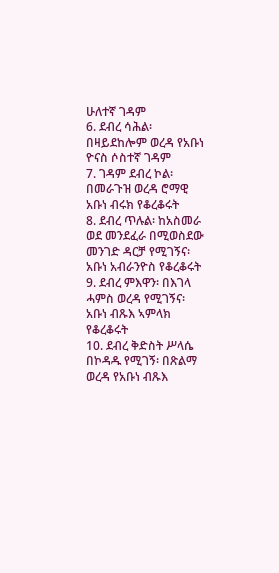ሁለተኛ ገዳም
6. ደብረ ሳሕል፡ በዛይደከሎም ወረዳ የአቡነ ዮናስ ሶስተኛ ገዳም
7. ገዳም ደብረ ኮል፡ በመራጉዝ ወረዳ ሮማዊ አቡነ ብሩክ የቆረቆሩት
8. ደብረ ጥሉል፡ ከአስመራ ወደ መንደፈራ በሚወስደው መንገድ ዳርቻ የሚገኝና፡ አቡነ አብራንዮስ የቆረቆሩት
9. ደብረ ምእዋን፡ በእገላ ሓምስ ወረዳ የሚገኝና፡ አቡነ ብጹእ ኣምላክ የቆረቆሩት
10. ደብረ ቅድስት ሥላሴ በኮዳዱ የሚገኝ፡ በጽልማ ወረዳ የአቡነ ብጹእ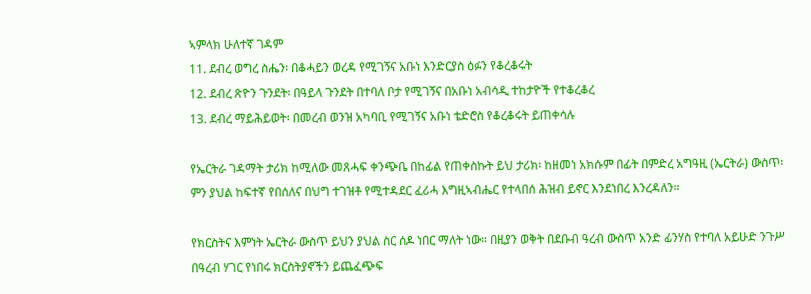ኣምላክ ሁለተኛ ገዳም
11. ደብረ ወግረ ስሔን፡ በቆሓይን ወረዳ የሚገኝና አቡነ እንድርያስ ዕፉን የቆረቆሩት
12. ደብረ ጽዮን ጉንደት፡ በዓይላ ጉንደት በተባለ ቦታ የሚገኝና በአቡነ አብሳዲ ተከታዮች የተቆረቆረ
13. ደብረ ማይሕይወት፡ በመረብ ወንዝ አካባቢ የሚገኝና አቡነ ቴድሮስ የቆረቆሩት ይጠቀሳሉ

የኤርትራ ገዳማት ታሪክ ከሚለው መጸሓፍ ቀንጭቤ በከፊል የጠቀስኩት ይህ ታሪክ፡ ከዘመነ አክሱም በፊት በምድረ አግዓዚ (ኤርትራ) ውስጥ፡ ምን ያህል ከፍተኛ የበሰለና በህግ ተገዝቶ የሚተዳደር ፈሪሓ እግዚኣብሔር የተላበሰ ሕዝብ ይኖር እንደነበረ እንረዳለን።

የክርስትና እምነት ኤርትራ ውስጥ ይህን ያህል ስር ሰዶ ነበር ማለት ነው። በዚያን ወቅት በደቡብ ዓረብ ውስጥ አንድ ፊንሃስ የተባለ አይሁድ ንጉሥ በዓረብ ሃገር የነበሩ ክርስትያኖችን ይጨፈጭፍ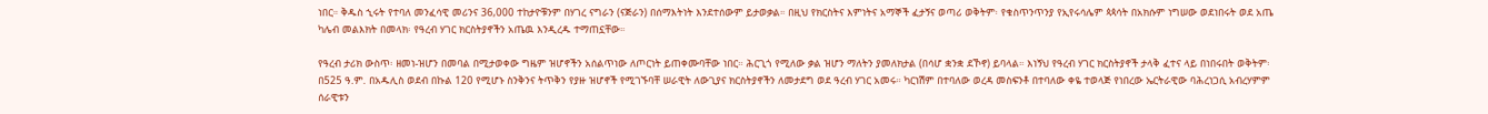ነበር። ቅዱስ ኂሩት የተባለ መንፈሳዊ መሪንና 36,000 ተከታዮቹንም በሃገረ ናግራን (ናጅራን) በሰማእትነት እንደተሰውም ይታወቃል። በዚህ የክርስትና እምነትና አማኞች ፈታኝና ወጣሪ ወቅትም፡ የቁስጥንጥንያ የኢየሩሳሌም ጳጳሳት በአክሱም ነግሠው ወደነበሩት ወደ አጤ ካሌብ መልእክት በመላክ፡ የዓረብ ሃገር ክርስትያኖችን አጤዉ እንዲረዱ ተማጠኗቸው።

የዓረብ ታሪክ ውስጥ፡ ዘመነ-ዝሆን በመባል በሚታወቀው ግዜም ዝሆኖችን አሰልጥነው ለጦርነት ይጠቀሙባቸው ነበር። ሕርጊጎ የሚለው ቃል ዝሆን ማለትን ያመለክታል (በሳሆ ቋንቋ ደኾኖ) ይባላል። እነኝህ የዓረብ ሃገር ክርስትያኖች ታላቅ ፈተና ላይ በነበሩበት ወቅትም፡ በ525 ዓ.ም. በአዱሊስ ወደብ በኩል 120 የሚሆኑ ስንቅንና ትጥቅን የያዙ ዝሆኖች የሚገኙባቸ ሠራዊት ለውጊያና ክርስትያኖችን ለመታደግ ወደ ዓረብ ሃገር አመሩ። ካርነሽም በተባለው ወረዳ መስፍንቶ በተባለው ቀዬ ተወላጅ የነበረው ኤርትራዊው ባሕረነጋሲ አብረሃምም ሰራዊቱን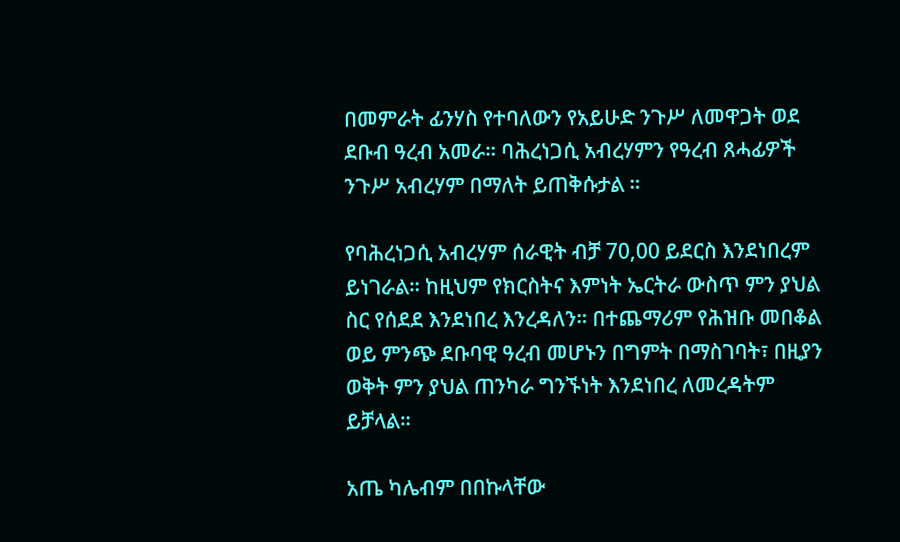በመምራት ፊንሃስ የተባለውን የአይሁድ ንጉሥ ለመዋጋት ወደ ደቡብ ዓረብ አመራ። ባሕረነጋሲ አብረሃምን የዓረብ ጸሓፊዎች ንጉሥ አብረሃም በማለት ይጠቅሱታል ።

የባሕረነጋሲ አብረሃም ሰራዊት ብቻ 70,00 ይደርስ እንደነበረም ይነገራል። ከዚህም የክርስትና እምነት ኤርትራ ውስጥ ምን ያህል ስር የሰደደ እንደነበረ እንረዳለን። በተጨማሪም የሕዝቡ መበቆል ወይ ምንጭ ደቡባዊ ዓረብ መሆኑን በግምት በማስገባት፣ በዚያን ወቅት ምን ያህል ጠንካራ ግንኙነት እንደነበረ ለመረዳትም ይቻላል።

አጤ ካሌብም በበኩላቸው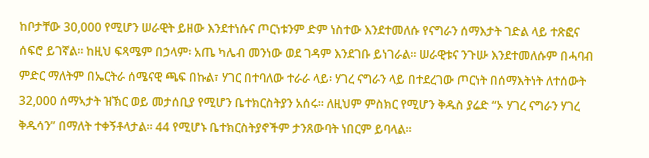ከቦታቸው 30,000 የሚሆን ሠራዊት ይዘው እንደተነሱና ጦርነቱንም ድም ነስተው እንደተመለሱ የናግራን ሰማእታት ገድል ላይ ተጽፎና ሰፍሮ ይገኛል። ከዚህ ፍጻሜም በኃላም፡ አጤ ካሌብ መንነው ወደ ገዳም እንደገቡ ይነገራል። ሠራዊቱና ንጉሡ እንደተመለሱም በሓባብ ምድር ማለትም በኤርትራ ሰሜናዊ ጫፍ በኩል፣ ሃገር በተባለው ተራራ ላይ፡ ሃገረ ናግራን ላይ በተደረገው ጦርነት በሰማእትነት ለተሰውት 32,000 ሰማኣታት ዝኽር ወይ መታሰቢያ የሚሆን ቤተክርስትያን አሰሩ። ለዚህም ምስክር የሚሆን ቅዱስ ያሬድ “ኦ ሃገረ ናግራን ሃገረ ቅዱሳን” በማለት ተቀኝቶላታል። 44 የሚሆኑ ቤተክርስትያኖችም ታንጸውባት ነበርም ይባላል።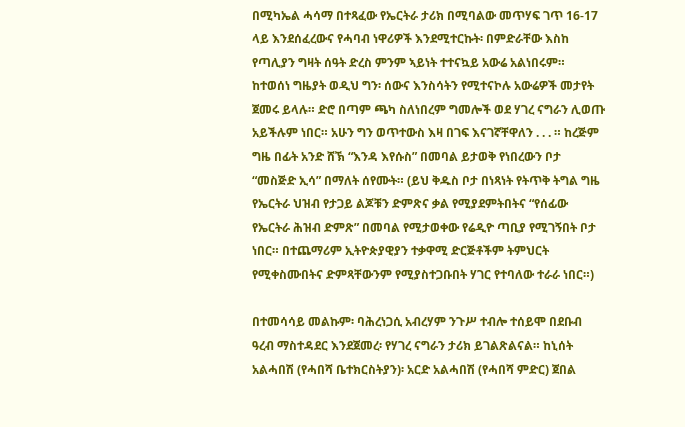በሚካኤል ሓሳማ በተጻፈው የኤርትራ ታሪክ በሚባልው መጥሃፍ ገጥ 16-17 ላይ እንደሰፈረውና የሓባብ ነዋሪዎች እንደሚተርኩት፡ በምድራቸው እስከ የጣሊያን ግዛት ሰዓት ድረስ ምንም ኣይነት ተተናኳይ አውሬ አልነበሩም። ከተወሰነ ግዜያት ወዲህ ግን፡ ሰውና እንስሳትን የሚተናኮሉ አውሬዎች መታየት ጀመሩ ይላሉ። ድሮ በጣም ጫካ ስለነበረም ግመሎች ወደ ሃገረ ናግራን ሊወጡ አይችሉም ነበር። አሁን ግን ወጥተውስ እዛ በገፍ እናገኛቸዋለን . . . ። ከረጅም ግዜ በፊት አንድ ሸኽ “እንዳ እየሱስ” በመባል ይታወቅ የነበረውን ቦታ “መስጅድ ኢሳ” በማለት ሰየሙት። (ይህ ቅዱስ ቦታ በነጻነት የትጥቅ ትግል ግዜ የኤርትራ ህዝብ የታጋይ ልጆቹን ድምጽና ቃል የሚያደምትበትና “የሰፊው የኤርትራ ሕዝብ ድምጽ” በመባል የሚታወቀው የሬዲዮ ጣቢያ የሚገኝበት ቦታ ነበር። በተጨማሪም ኢትዮጵያዊያን ተቃዋሚ ድርጅቶችም ትምህርት የሚቀስሙበትና ድምጻቸውንም የሚያስተጋቡበት ሃገር የተባለው ተራራ ነበር።)

በተመሳሳይ መልኩም፡ ባሕረነጋሲ አብረሃም ንጉሥ ተብሎ ተሰይሞ በደቡብ ዓረብ ማስተዳደር እንደጀመረ፡ የሃገረ ናግራን ታሪክ ይገልጽልናል። ከኒሰት አልሓበሽ (የሓበሻ ቤተክርስትያን)፡ አርድ አልሓበሽ (የሓበሻ ምድር) ጀበል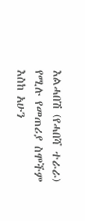እልሓበሽ (የሓበሻ ተራራ) የሚሉ የመጠሪያ ስሞችም እስከ አሁን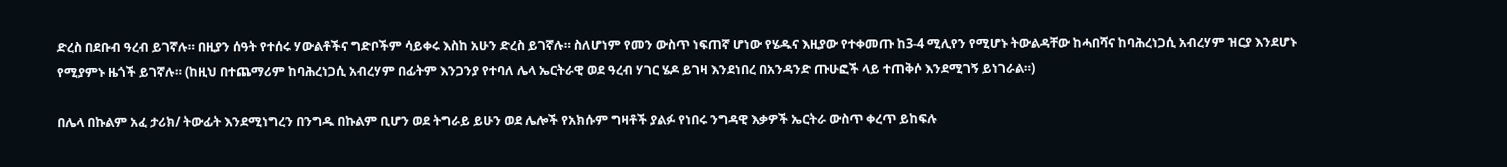ድረስ በደቡብ ዓረብ ይገኛሉ። በዚያን ሰዓት የተሰሩ ሃውልቶችና ግድቦችም ሳይቀሩ እስከ አሁን ድረስ ይገኛሉ። ስለሆነም የመን ውስጥ ነፍጠኛ ሆነው የሄዱና እዚያው የተቀመጡ ከ3-4 ሚሊየን የሚሆኑ ትውልዳቸው ከሓበሻና ከባሕረነጋሲ አብረሃም ዝርያ እንደሆኑ የሚያምኑ ዜጎች ይገኛሉ። (ከዚህ በተጨማሪም ከባሕረነጋሲ አብረሃም በፊትም እንጋንያ የተባለ ሌላ ኤርትራዊ ወደ ዓረብ ሃገር ሄዶ ይገዛ እንደነበረ በአንዳንድ ጡሁፎች ላይ ተጠቅሶ እንደሚገኝ ይነገራል።)

በሌላ በኩልም አፈ ታሪክ/ ትውፊት እንደሚነግረን በንግዱ በኩልም ቢሆን ወደ ትግራይ ይሁን ወደ ሌሎች የአክሱም ግዛቶች ያልፉ የነበሩ ንግዳዊ እቃዎች ኤርትራ ውስጥ ቀረጥ ይከፍሉ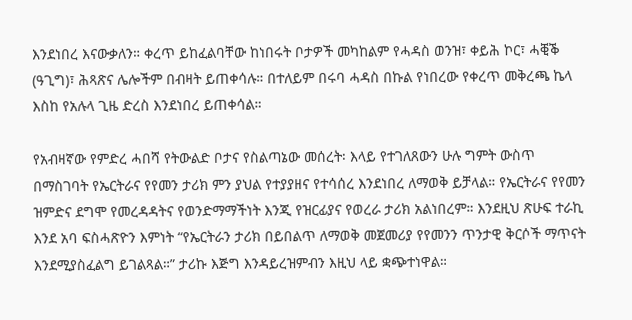እንደነበረ እናውቃለን። ቀረጥ ይከፈልባቸው ከነበሩት ቦታዎች መካከልም የሓዳስ ወንዝ፣ ቀይሕ ኮር፣ ሓቒቕ (ዓጊግ)፣ ሕጻጽና ሌሎችም በብዛት ይጠቀሳሉ። በተለይም በሩባ ሓዳስ በኩል የነበረው የቀረጥ መቅረጫ ኬላ እስከ የአሉላ ጊዜ ድረስ እንደነበረ ይጠቀሳል።

የአብዛኛው የምድረ ሓበሻ የትውልድ ቦታና የስልጣኔው መሰረት፡ እላይ የተገለጸውን ሁሉ ግምት ውስጥ በማስገባት የኤርትራና የየመን ታሪክ ምን ያህል የተያያዘና የተሳሰረ እንደነበረ ለማወቅ ይቻላል። የኤርትራና የየመን ዝምድና ደግሞ የመረዳዳትና የወንድማማችነት እንጂ የዝርፊያና የወረራ ታሪክ አልነበረም። እንደዚህ ጽሁፍ ተራኪ እንደ አባ ፍስሓጽዮን እምነት “የኤርትራን ታሪክ በይበልጥ ለማወቅ መጀመሪያ የየመንን ጥንታዊ ቅርሶች ማጥናት እንደሚያስፈልግ ይገልጻል።” ታሪኩ እጅግ እንዳይረዝምብን እዚህ ላይ ቋጭተነዋል።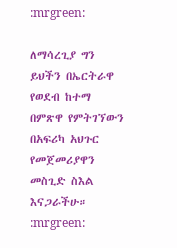:mrgreen:

ለማሳረጊያ ግን ይህችን በኤርትራዋ የወደብ ከተማ በምጽዋ የምትገኘውን በአፍሪካ አህጉር የመጀመሪያዋን መስጊድ ስእል እናጋራችሁ። :mrgreen: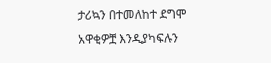ታሪኳን በተመለከተ ደግሞ አዋቂዎቿ እንዲያካፍሉን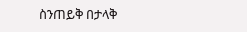ስንጠይቅ በታላቅ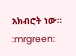አክብሮት ነው።
:mrgreen: